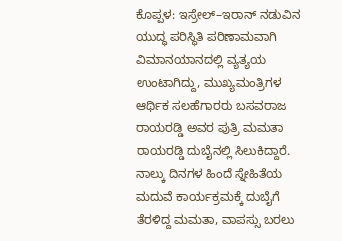ಕೊಪ್ಪಳ: ಇಸ್ರೇಲ್–ಇರಾನ್ ನಡುವಿನ ಯುದ್ಧ ಪರಿಸ್ಥಿತಿ ಪರಿಣಾಮವಾಗಿ ವಿಮಾನಯಾನದಲ್ಲಿ ವ್ಯತ್ಯಯ ಉಂಟಾಗಿದ್ದು, ಮುಖ್ಯಮಂತ್ರಿಗಳ ಆರ್ಥಿಕ ಸಲಹೆಗಾರರು ಬಸವರಾಜ ರಾಯರಡ್ಡಿ ಅವರ ಪುತ್ರಿ ಮಮತಾ ರಾಯರಡ್ಡಿ ದುಬೈನಲ್ಲಿ ಸಿಲುಕಿದ್ದಾರೆ.
ನಾಲ್ಕು ದಿನಗಳ ಹಿಂದೆ ಸ್ನೇಹಿತೆಯ ಮದುವೆ ಕಾರ್ಯಕ್ರಮಕ್ಕೆ ದುಬೈಗೆ ತೆರಳಿದ್ದ ಮಮತಾ, ವಾಪಸ್ಸು ಬರಲು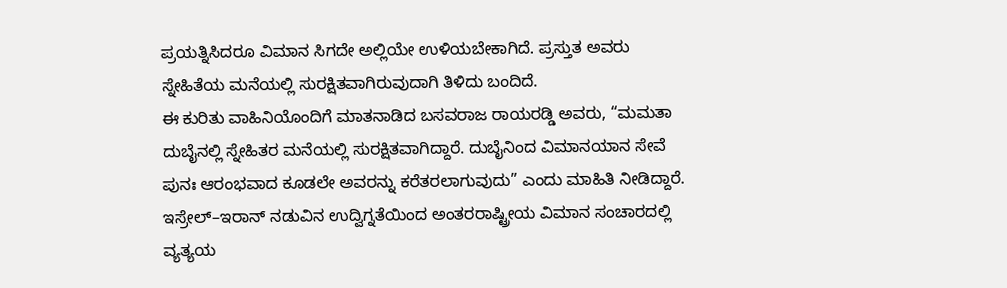ಪ್ರಯತ್ನಿಸಿದರೂ ವಿಮಾನ ಸಿಗದೇ ಅಲ್ಲಿಯೇ ಉಳಿಯಬೇಕಾಗಿದೆ. ಪ್ರಸ್ತುತ ಅವರು ಸ್ನೇಹಿತೆಯ ಮನೆಯಲ್ಲಿ ಸುರಕ್ಷಿತವಾಗಿರುವುದಾಗಿ ತಿಳಿದು ಬಂದಿದೆ.
ಈ ಕುರಿತು ವಾಹಿನಿಯೊಂದಿಗೆ ಮಾತನಾಡಿದ ಬಸವರಾಜ ರಾಯರಡ್ಡಿ ಅವರು, “ಮಮತಾ ದುಬೈನಲ್ಲಿ ಸ್ನೇಹಿತರ ಮನೆಯಲ್ಲಿ ಸುರಕ್ಷಿತವಾಗಿದ್ದಾರೆ. ದುಬೈನಿಂದ ವಿಮಾನಯಾನ ಸೇವೆ ಪುನಃ ಆರಂಭವಾದ ಕೂಡಲೇ ಅವರನ್ನು ಕರೆತರಲಾಗುವುದು” ಎಂದು ಮಾಹಿತಿ ನೀಡಿದ್ದಾರೆ.
ಇಸ್ರೇಲ್–ಇರಾನ್ ನಡುವಿನ ಉದ್ವಿಗ್ನತೆಯಿಂದ ಅಂತರರಾಷ್ಟ್ರೀಯ ವಿಮಾನ ಸಂಚಾರದಲ್ಲಿ ವ್ಯತ್ಯಯ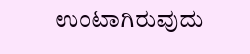ಉಂಟಾಗಿರುವುದು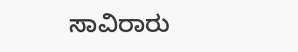ಸಾವಿರಾರು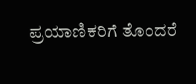ಪ್ರಯಾಣಿಕರಿಗೆ ತೊಂದರೆ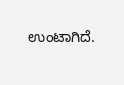ಉಂಟಾಗಿದೆ.